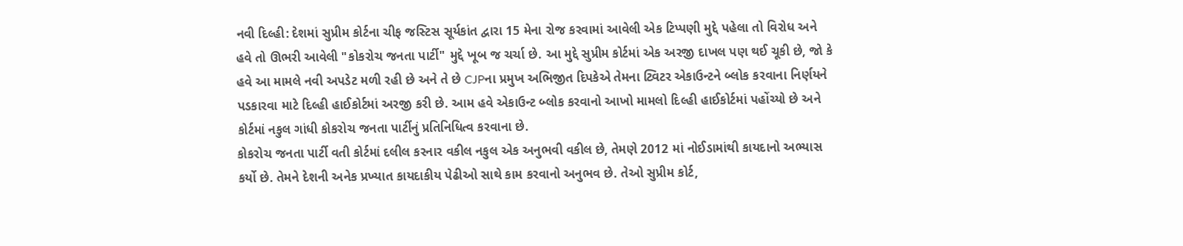નવી દિલ્હી: દેશમાં સુપ્રીમ કોર્ટના ચીફ જસ્ટિસ સૂર્યકાંત દ્વારા 15 મેના રોજ કરવામાં આવેલી એક ટિપ્પણી મુદ્દે પહેલા તો વિરોધ અને હવે તો ઊભરી આવેલી "કોકરોચ જનતા પાર્ટી" મુદ્દે ખૂબ જ ચર્ચા છે. આ મુદ્દે સુપ્રીમ કોર્ટમાં એક અરજી દાખલ પણ થઈ ચૂકી છે, જો કે હવે આ મામલે નવી અપડેટ મળી રહી છે અને તે છે CJPના પ્રમુખ અભિજીત દિપકેએ તેમના ટ્વિટર એકાઉન્ટને બ્લોક કરવાના નિર્ણયને પડકારવા માટે દિલ્હી હાઈકોર્ટમાં અરજી કરી છે. આમ હવે એકાઉન્ટ બ્લોક કરવાનો આખો મામલો દિલ્હી હાઈકોર્ટમાં પહોંચ્યો છે અને કોર્ટમાં નકુલ ગાંધી કોકરોચ જનતા પાર્ટીનું પ્રતિનિધિત્વ કરવાના છે.
કોકરોચ જનતા પાર્ટી વતી કોર્ટમાં દલીલ કરનાર વકીલ નકુલ એક અનુભવી વકીલ છે, તેમણે 2012 માં નોઈડામાંથી કાયદાનો અભ્યાસ કર્યો છે. તેમને દેશની અનેક પ્રખ્યાત કાયદાકીય પેઢીઓ સાથે કામ કરવાનો અનુભવ છે. તેઓ સુપ્રીમ કોર્ટ,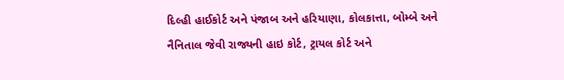દિલ્હી હાઈકોર્ટ અને પંજાબ અને હરિયાણા, કોલકાત્તા, બોમ્બે અને નૈનિતાલ જેવી રાજ્યની હાઇ કોર્ટ, ટ્રાયલ કોર્ટ અને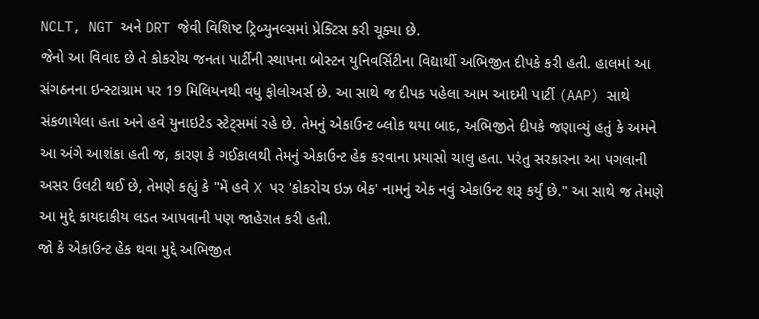NCLT, NGT અને DRT જેવી વિશિષ્ટ ટ્રિબ્યુનલ્સમાં પ્રેક્ટિસ કરી ચૂક્યા છે.
જેનો આ વિવાદ છે તે કોકરોચ જનતા પાર્ટીની સ્થાપના બોસ્ટન યુનિવર્સિટીના વિદ્યાર્થી અભિજીત દીપકે કરી હતી. હાલમાં આ સંગઠનના ઇન્સ્ટાગ્રામ પર 19 મિલિયનથી વધુ ફોલોઅર્સ છે. આ સાથે જ દીપક પહેલા આમ આદમી પાર્ટી (AAP) સાથે સંકળાયેલા હતા અને હવે યુનાઇટેડ સ્ટેટ્સમાં રહે છે. તેમનું એકાઉન્ટ બ્લોક થયા બાદ, અભિજીતે દીપકે જણાવ્યું હતું કે અમને આ અંગે આશંકા હતી જ, કારણ કે ગઈકાલથી તેમનું એકાઉન્ટ હેક કરવાના પ્રયાસો ચાલુ હતા. પરંતુ સરકારના આ પગલાની અસર ઉલટી થઈ છે, તેમણે કહ્યું કે "મેં હવે X પર 'કોકરોચ ઇઝ બેક' નામનું એક નવું એકાઉન્ટ શરૂ કર્યું છે." આ સાથે જ તેમણે આ મુદ્દે કાયદાકીય લડત આપવાની પણ જાહેરાત કરી હતી.
જો કે એકાઉન્ટ હેક થવા મુદ્દે અભિજીત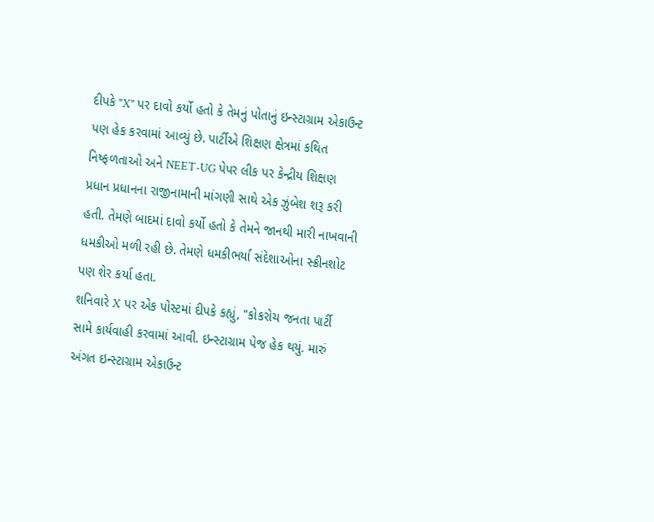દીપકે "X" પર દાવો કર્યો હતો કે તેમનું પોતાનું ઇન્સ્ટાગ્રામ એકાઉન્ટ પણ હેક કરવામાં આવ્યું છે. પાર્ટીએ શિક્ષણ ક્ષેત્રમાં કથિત નિષ્ફળતાઓ અને NEET-UG પેપર લીક પર કેન્દ્રીય શિક્ષણ પ્રધાન પ્રધાનના રાજીનામાની માંગણી સાથે એક ઝુંબેશ શરૂ કરી હતી. તેમણે બાદમાં દાવો કર્યો હતો કે તેમને જાનથી મારી નાખવાની ધમકીઓ મળી રહી છે. તેમણે ધમકીભર્યા સંદેશાઓના સ્ક્રીનશોટ પણ શેર કર્યા હતા.
શનિવારે X પર એક પોસ્ટમાં દીપકે કહ્યું, "કોકરોચ જનતા પાર્ટી સામે કાર્યવાહી કરવામાં આવી. ઇન્સ્ટાગ્રામ પેજ હેક થયું. મારું અંગત ઇન્સ્ટાગ્રામ એકાઉન્ટ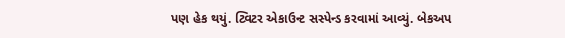પણ હેક થયું. ટ્વિટર એકાઉન્ટ સસ્પેન્ડ કરવામાં આવ્યું. બેકઅપ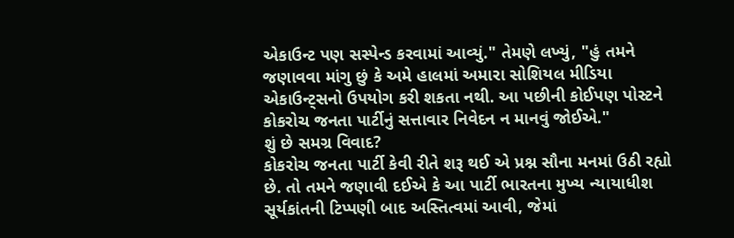એકાઉન્ટ પણ સસ્પેન્ડ કરવામાં આવ્યું." તેમણે લખ્યું, "હું તમને જણાવવા માંગુ છું કે અમે હાલમાં અમારા સોશિયલ મીડિયા એકાઉન્ટ્સનો ઉપયોગ કરી શકતા નથી. આ પછીની કોઈપણ પોસ્ટને કોકરોચ જનતા પાર્ટીનું સત્તાવાર નિવેદન ન માનવું જોઈએ."
શું છે સમગ્ર વિવાદ?
કોકરોચ જનતા પાર્ટી કેવી રીતે શરૂ થઈ એ પ્રશ્ન સૌના મનમાં ઉઠી રહ્યો છે. તો તમને જણાવી દઈએ કે આ પાર્ટી ભારતના મુખ્ય ન્યાયાધીશ સૂર્યકાંતની ટિપ્પણી બાદ અસ્તિત્વમાં આવી, જેમાં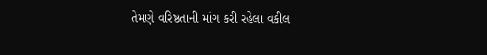તેમણે વરિષ્ઠતાની માંગ કરી રહેલા વકીલ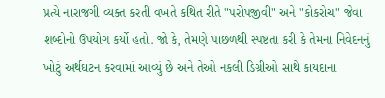પ્રત્યે નારાજગી વ્યક્ત કરતી વખતે કથિત રીતે "પરોપજીવી" અને "કોકરોચ" જેવા શબ્દોનો ઉપયોગ કર્યો હતો. જો કે, તેમણે પાછળથી સ્પષ્ટતા કરી કે તેમના નિવેદનનું ખોટું અર્થઘટન કરવામાં આવ્યું છે અને તેઓ નકલી ડિગ્રીઓ સાથે કાયદાના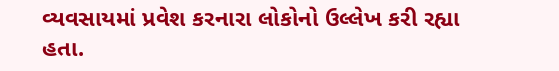વ્યવસાયમાં પ્રવેશ કરનારા લોકોનો ઉલ્લેખ કરી રહ્યા હતા.